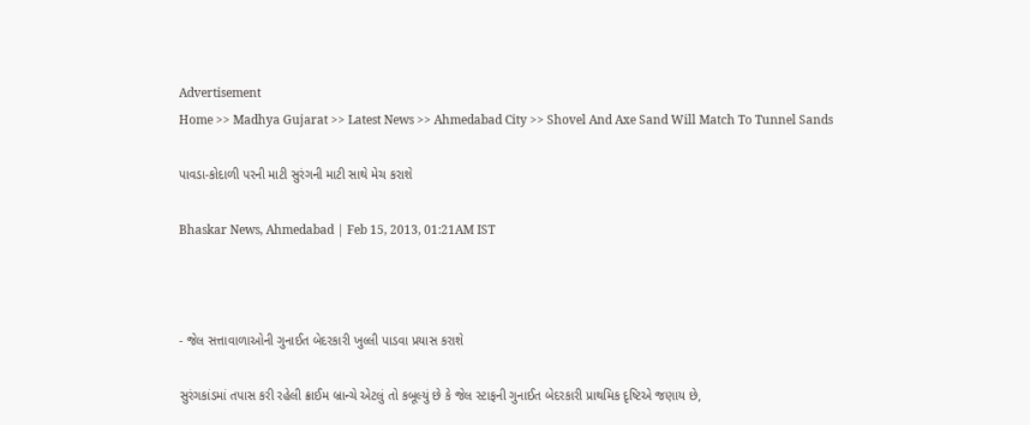Advertisement
Home >> Madhya Gujarat >> Latest News >> Ahmedabad City >> Shovel And Axe Sand Will Match To Tunnel Sands

પાવડા-કોદાળી પરની માટી સુરંગની માટી સાથે મેચ કરાશે

Bhaskar News, Ahmedabad | Feb 15, 2013, 01:21AM IST



- જેલ સત્તાવાળાઓની ગુનાઈત બેદરકારી ખુલ્લી પાડવા પ્રયાસ કરાશે

સુરંગકાંડમાં તપાસ કરી રહેલી ક્રાઈમ બ્રાન્ચે એટલું તો કબૂલ્યું છે કે જેલ સ્ટાફની ગુનાઈત બેદરકારી પ્રાથમિક દૃષ્ટિએ જણાય છે,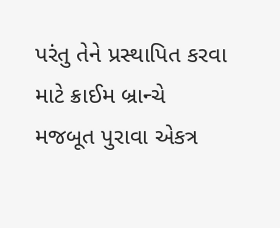પરંતુ તેને પ્રસ્થાપિત કરવા માટે ક્રાઈમ બ્રાન્ચે મજબૂત પુરાવા એકત્ર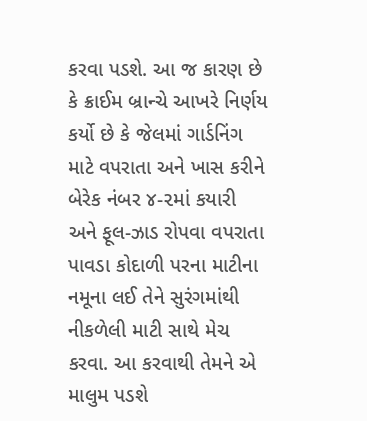કરવા પડશે. આ જ કારણ છે કે ક્રાઈમ બ્રાન્ચે આખરે નિર્ણય કર્યો છે કે જેલમાં ગાર્ડનિંગ માટે વપરાતા અને ખાસ કરીને બેરેક નંબર ૪-૨માં કયારી અને ફૂલ-ઝાડ રોપવા વપરાતા પાવડા કોદાળી પરના માટીના નમૂના લઈ તેને સુરંગમાંથી નીકળેલી માટી સાથે મેચ કરવા. આ કરવાથી તેમને એ માલુમ પડશે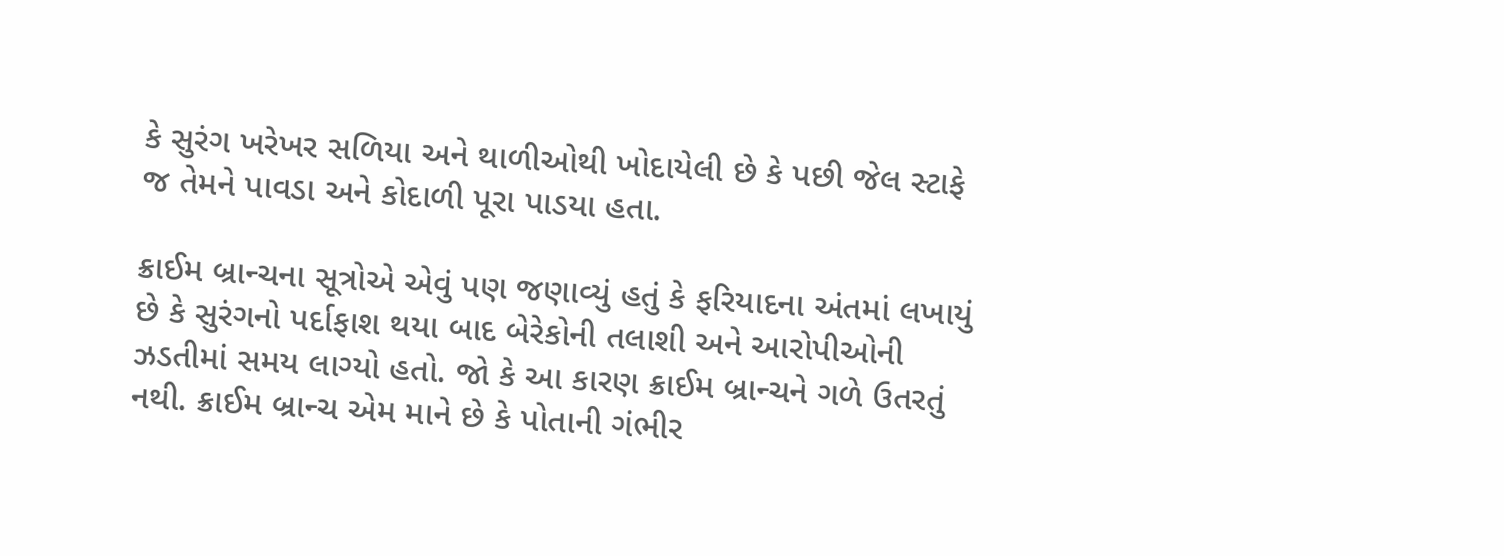કે સુરંગ ખરેખર સળિયા અને થાળીઓથી ખોદાયેલી છે કે પછી જેલ સ્ટાફે જ તેમને પાવડા અને કોદાળી પૂરા પાડયા હતા.

ક્રાઈમ બ્રાન્ચના સૂત્રોએ એવું પણ જણાવ્યું હતું કે ફરિયાદના અંતમાં લખાયું છે કે સુરંગનો પર્દાફાશ થયા બાદ બેરેકોની તલાશી અને આરોપીઓની ઝડતીમાં સમય લાગ્યો હતો. જો કે આ કારણ ક્રાઈમ બ્રાન્ચને ગળે ઉતરતું નથી. ક્રાઈમ બ્રાન્ચ એમ માને છે કે પોતાની ગંભીર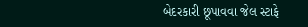બેદરકારી છૂપાવવા જેલ સ્ટાફે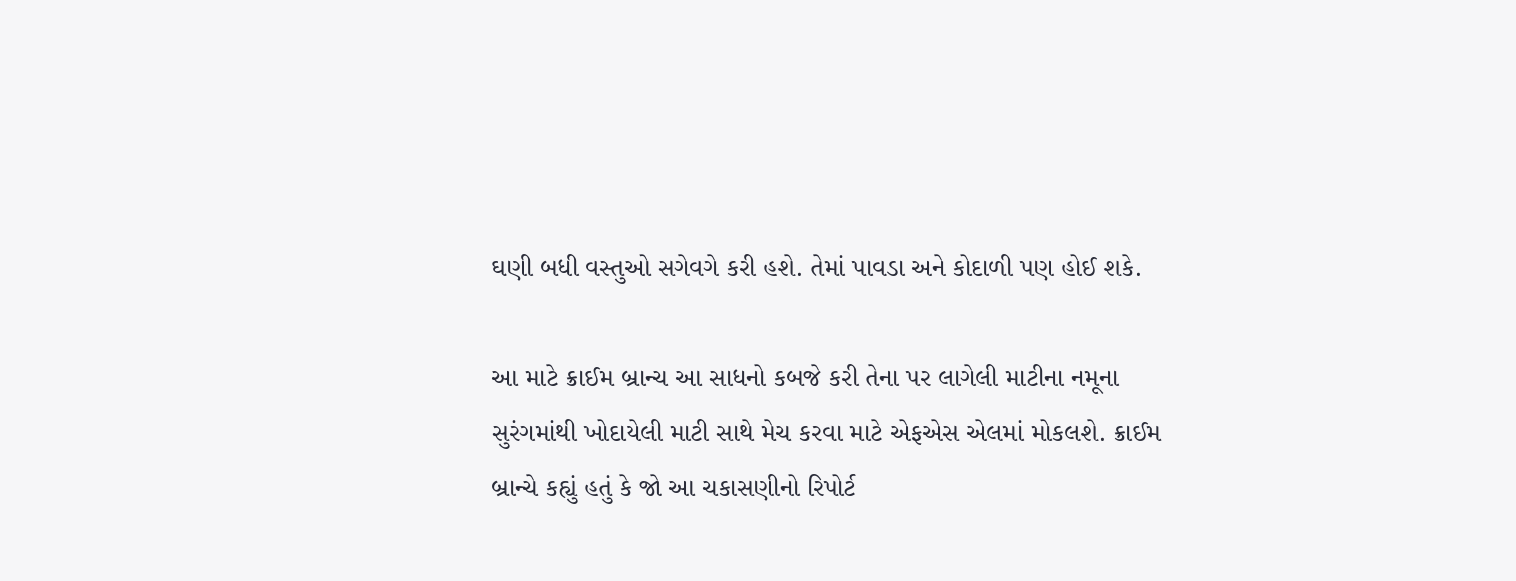ઘણી બધી વસ્તુઓ સગેવગે કરી હશે. તેમાં પાવડા અને કોદાળી પણ હોઈ શકે.

આ માટે ક્રાઈમ બ્રાન્ચ આ સાધનો કબજે કરી તેના પર લાગેલી માટીના નમૂના સુરંગમાંથી ખોદાયેલી માટી સાથે મેચ કરવા માટે એફએસ એલમાં મોકલશે. ક્રાઈમ બ્રાન્ચે કહ્યું હતું કે જો આ ચકાસણીનો રિપોર્ટ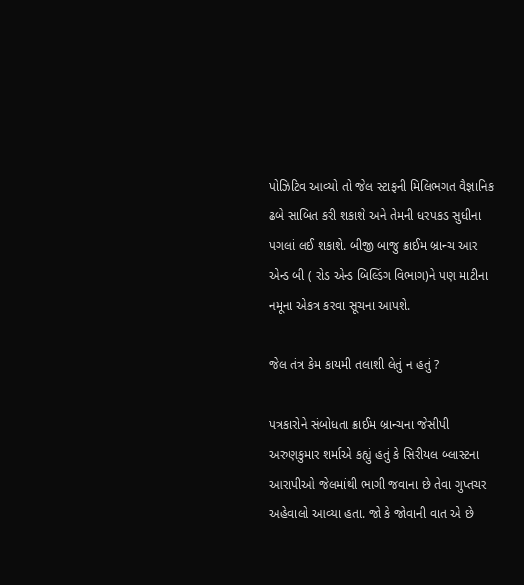પોઝિટિવ આવ્યો તો જેલ સ્ટાફની મિલિભગત વૈજ્ઞાનિક ઢબે સાબિત કરી શકાશે અને તેમની ધરપકડ સુધીના પગલાં લઈ શકાશે. બીજી બાજુ ક્રાઈમ બ્રાન્ચ આર એન્ડ બી ( રોડ એન્ડ બિલ્ડિંગ વિભાગ)ને પણ માટીના નમૂના એકત્ર કરવા સૂચના આપશે.

જેલ તંત્ર કેમ કાયમી તલાશી લેતું ન હતું ?

પત્રકારોને સંબોધતા ક્રાઈમ બ્રાન્ચના જેસીપી અરુણકુમાર શર્માએ કહ્યું હતું કે સિરીયલ બ્લાસ્ટના આરાપીઓ જેલમાંથી ભાગી જવાના છે તેવા ગુપ્તચર અહેવાલો આવ્યા હતા. જો કે જોવાની વાત એ છે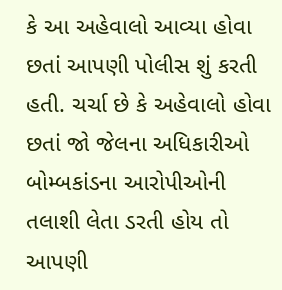કે આ અહેવાલો આવ્યા હોવા છતાં આપણી પોલીસ શું કરતી હતી. ચર્ચા છે કે અહેવાલો હોવા છતાં જો જેલના અધિકારીઓ બોમ્બકાંડના આરોપીઓની તલાશી લેતા ડરતી હોય તો આપણી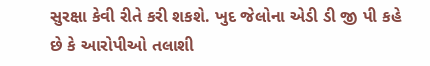સુરક્ષા કેવી રીતે કરી શકશે. ખુદ જેલોના એડી ડી જી પી કહે છે કે આરોપીઓ તલાશી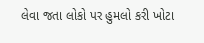લેવા જતા લોકો પર હુમલો કરી ખોટા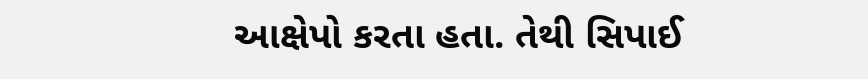આક્ષેપો કરતા હતા. તેથી સિપાઈ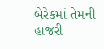બેરેકમાં તેમની હાજરી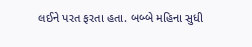લઈને પરત ફરતા હતા. બબ્બે મહિ‌ના સુધી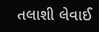તલાશી લેવાઈ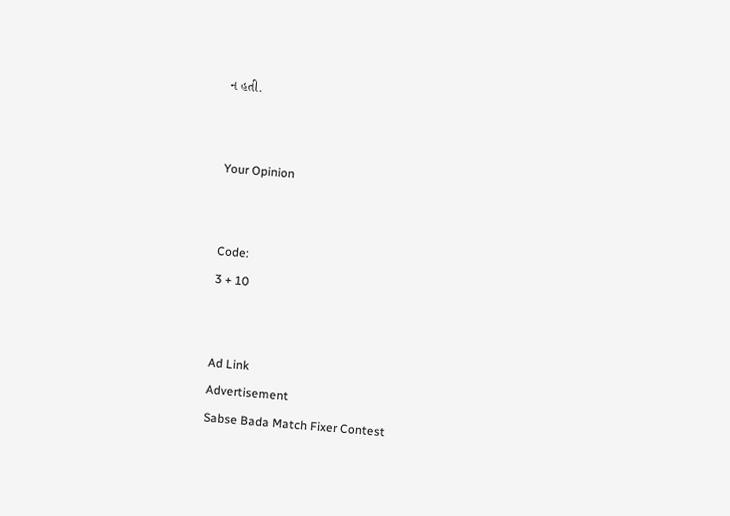ન હતી.


Your Opinion


Code:
3 + 10


Ad Link
Advertisement
Sabse Bada Match Fixer Contest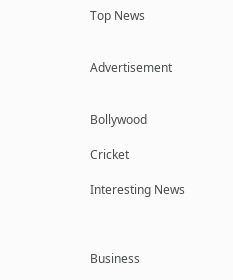Top News


Advertisement


Bollywood

Cricket

Interesting News



Business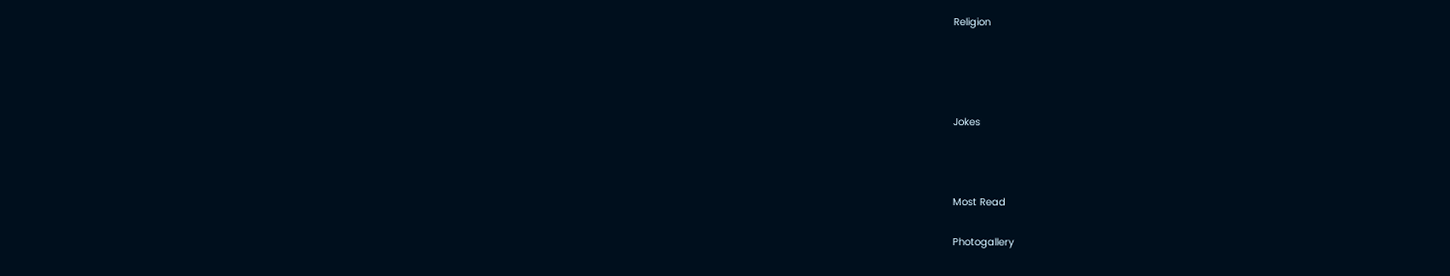Religion




Jokes



Most Read

Photogallery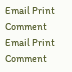Email Print Comment
Email Print Comment